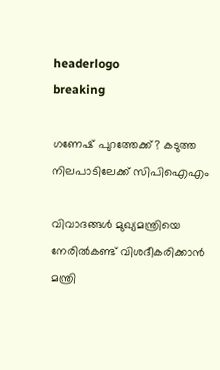headerlogo
breaking

ഗണേഷ് പുറത്തേക്ക്? കടുത്ത നിലപാടിലേക്ക് സിപിഐഎം

വിവാദങ്ങൾ മുഖ്യമന്ത്രിയെ നേരിൽകണ്ട് വിശദീകരിക്കാൻ മന്ത്രി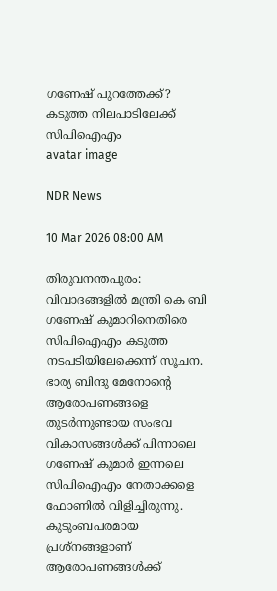ഗണേഷ് പുറത്തേക്ക്? കടുത്ത നിലപാടിലേക്ക് സിപിഐഎം
avatar image

NDR News

10 Mar 2026 08:00 AM

തിരുവനന്തപുരം: വിവാദങ്ങളില്‍ മന്ത്രി കെ ബി ഗണേഷ് കുമാറിനെതിരെ സിപിഐഎം കടുത്ത നടപടിയിലേക്കെന്ന് സൂചന. ഭാര്യ ബിന്ദു മേനോന്റെ ആരോപണങ്ങളെ തുടര്‍ന്നുണ്ടായ സംഭവ വികാസങ്ങള്‍ക്ക് പിന്നാലെ ഗണേഷ് കുമാര്‍ ഇന്നലെ സിപിഐഎം നേതാക്കളെ ഫോണില്‍ വിളിച്ചിരുന്നു. കുടുംബപരമായ പ്രശ്‌നങ്ങളാണ് ആരോപണങ്ങള്‍ക്ക്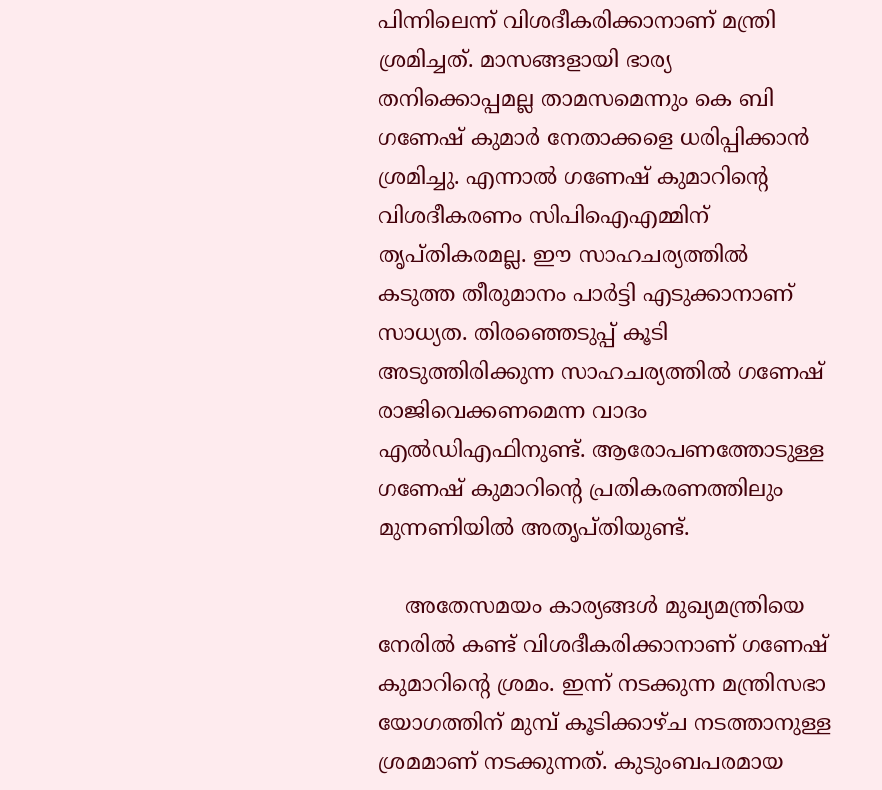പിന്നിലെന്ന് വിശദീകരിക്കാനാണ് മന്ത്രി ശ്രമിച്ചത്. മാസങ്ങളായി ഭാര്യ തനിക്കൊപ്പമല്ല താമസമെന്നും കെ ബി ഗണേഷ് കുമാര്‍ നേതാക്കളെ ധരിപ്പിക്കാന്‍ ശ്രമിച്ചു. എന്നാല്‍ ഗണേഷ് കുമാറിന്റെ വിശദീകരണം സിപിഐഎമ്മിന് തൃപ്തികരമല്ല. ഈ സാഹചര്യത്തില്‍ കടുത്ത തീരുമാനം പാര്‍ട്ടി എടുക്കാനാണ് സാധ്യത. തിരഞ്ഞെടുപ്പ് കൂടി അടുത്തിരിക്കുന്ന സാഹചര്യത്തില്‍ ഗണേഷ് രാജിവെക്കണമെന്ന വാദം എല്‍ഡിഎഫിനുണ്ട്. ആരോപണത്തോടുള്ള ഗണേഷ് കുമാറിന്റെ പ്രതികരണത്തിലും മുന്നണിയില്‍ അതൃപ്തിയുണ്ട്.

    അതേസമയം കാര്യങ്ങൾ മുഖ്യമന്ത്രിയെ നേരില്‍ കണ്ട് വിശദീകരിക്കാനാണ് ഗണേഷ് കുമാറിന്‍റെ ശ്രമം. ഇന്ന് നടക്കുന്ന മന്ത്രിസഭാ യോഗത്തിന് മുമ്പ് കൂടിക്കാഴ്ച നടത്താനുള്ള ശ്രമമാണ് നടക്കുന്നത്. കുടുംബപരമായ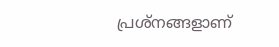പ്രശ്‌നങ്ങളാണ്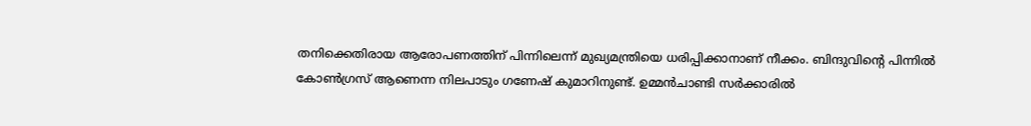തനിക്കെതിരായ ആരോപണത്തിന് പിന്നിലെന്ന് മുഖ്യമന്ത്രിയെ ധരിപ്പിക്കാനാണ് നീക്കം. ബിന്ദുവിന്റെ പിന്നില്‍ കോണ്‍ഗ്രസ് ആണെന്ന നിലപാടും ഗണേഷ് കുമാറിനുണ്ട്. ഉമ്മന്‍ചാണ്ടി സര്‍ക്കാരില്‍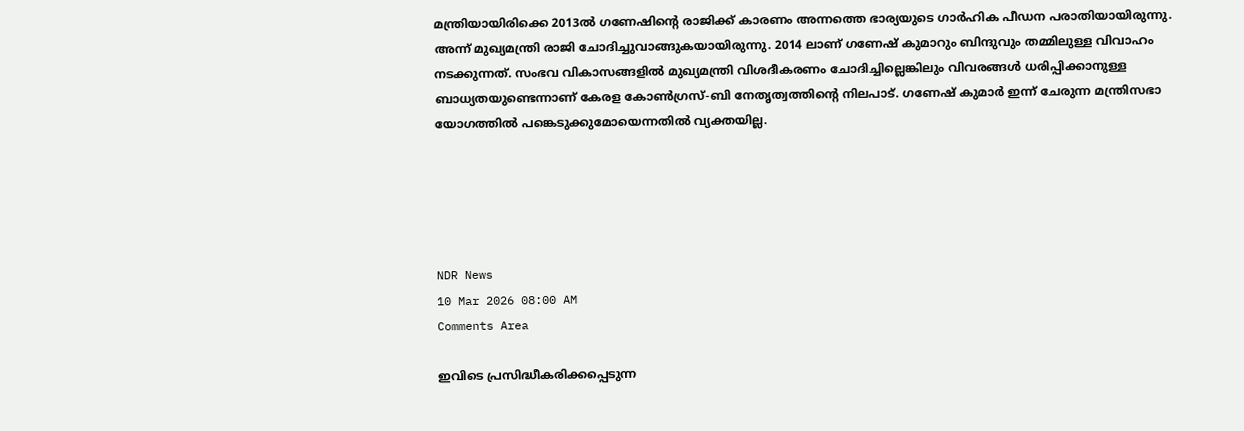മന്ത്രിയായിരിക്കെ 2013ല്‍ ഗണേഷിന്റെ രാജിക്ക് കാരണം അന്നത്തെ ഭാര്യയുടെ ഗാര്‍ഹിക പീഡന പരാതിയായിരുന്നു. അന്ന് മുഖ്യമന്ത്രി രാജി ചോദിച്ചുവാങ്ങുകയായിരുന്നു. 2014 ലാണ് ഗണേഷ് കുമാറും ബിന്ദുവും തമ്മിലുള്ള വിവാഹം നടക്കുന്നത്. സംഭവ വികാസങ്ങളില്‍ മുഖ്യമന്ത്രി വിശദീകരണം ചോദിച്ചില്ലെങ്കിലും വിവരങ്ങള്‍ ധരിപ്പിക്കാനുള്ള ബാധ്യതയുണ്ടെന്നാണ് കേരള കോണ്‍ഗ്രസ്-ബി നേതൃത്വത്തിന്റെ നിലപാട്. ഗണേഷ് കുമാര്‍ ഇന്ന് ചേരുന്ന മന്ത്രിസഭാ യോഗത്തില്‍ പങ്കെടുക്കുമോയെന്നതിൽ വ്യക്തയില്ല.





NDR News
10 Mar 2026 08:00 AM
Comments Area

ഇവിടെ പ്രസിദ്ധീകരിക്കപ്പെടുന്ന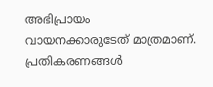അഭിപ്രായം വായനക്കാരുടേത് മാത്രമാണ്. പ്രതികരണങ്ങൾ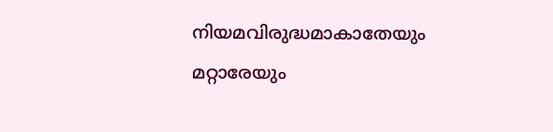നിയമവിരുദ്ധമാകാതേയും മറ്റാരേയും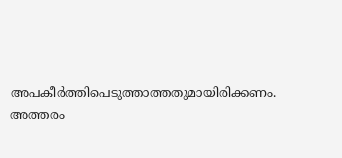അപകീർത്തിപെടുത്താത്തതുമായിരിക്കണം. അത്തരം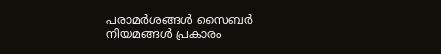പരാമർശങ്ങൾ സൈബർ നിയമങ്ങൾ പ്രകാരം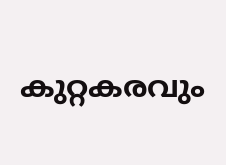കുറ്റകരവും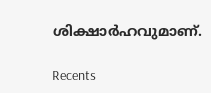ശിക്ഷാർഹവുമാണ്.

Recents